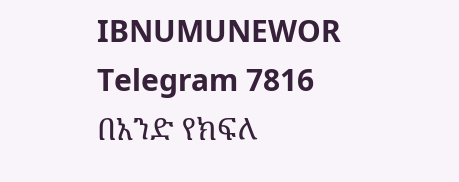IBNUMUNEWOR Telegram 7816
በአንድ የክፍለ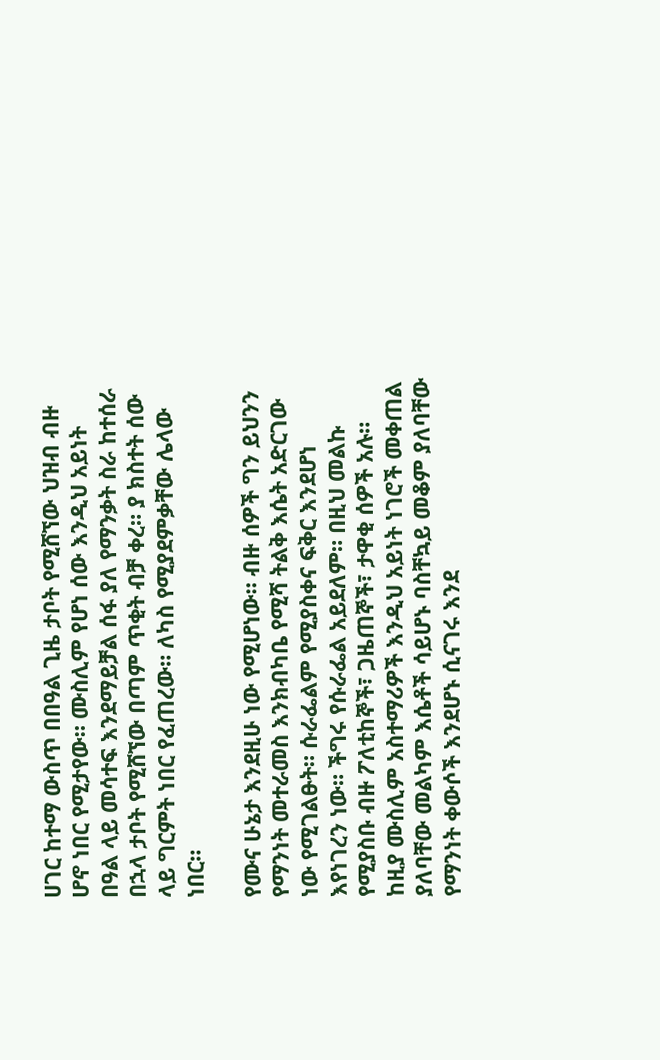ሀገር ከተማ ውስጥ በበዓል ጊዜ ታቦት የሚሸኘው ህዝብ ብዙ ሆኖ ነበር የሚታየው። ሙስሊም የሆነ ሰው እንዲህ አይነት በዓል ላይ መሳተፍ እንደማይቻል ሰፋ ያለ የማንቃት ስራ ከተሰራ በኋላ ታቦት የሚሸኘው በጣም ጥቂት ብቻ ቀረ። ያ ክስተት ሰው ላይ ግርምት ነበር የፈጠረው። ለካስ የሚያደምቃቸው ሌላው ነበር።

የሙና ሁኔታ እንደዚሁ ነው የሚሆነው። ብዙ ሰዎች ግን ይህንን የማንነት መተራመስ እንክብካቤ የሚሻ ትልቅ እሴት አድርገው ነው የሚገልፁት። ሱራፌልም የሚያስቀና ፍቅር እንደሆነ እየነገረን ነው። ችግሩ የሱራፌል አይደለም። በዚህ መልኩ የሚያስቡ ብዙ ፖለቲከኞች፣ ጋዜጠኞች፣ ታዋቂ ሰዎች አሉ። ከዚያ ሙስሊም አስተማሪዎች እንዲህ አይነት ነገሮች መቀጠል ያለባቸው መልካም እሴቶች ሳይሆኑ ባስቸኳይ መቆም ያለባቸው የማንነት ቀውሶች እንደሆኑ ሲናገሩ እንደ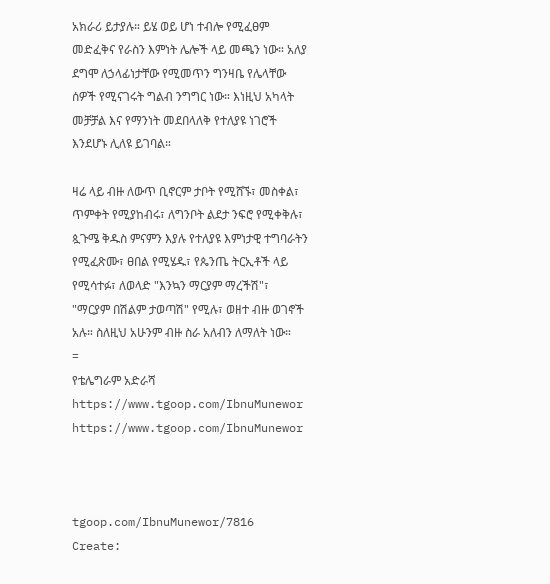አክራሪ ይታያሉ። ይሄ ወይ ሆነ ተብሎ የሚፈፀም መድፈቅና የራስን እምነት ሌሎች ላይ መጫን ነው። አለያ ደግሞ ለኃላፊነታቸው የሚመጥን ግንዛቤ የሌላቸው ሰዎች የሚናገሩት ግልብ ንግግር ነው። እነዚህ አካላት መቻቻል እና የማንነት መደበላለቅ የተለያዩ ነገሮች እንደሆኑ ሊለዩ ይገባል።

ዛሬ ላይ ብዙ ለውጥ ቢኖርም ታቦት የሚሸኙ፣ መስቀል፣ ጥምቀት የሚያከብሩ፣ ለግንቦት ልደታ ንፍሮ የሚቀቅሉ፣ ጷጉሜ ቅዱስ ምናምን እያሉ የተለያዩ እምነታዊ ተግባራትን የሚፈጽሙ፣ ፀበል የሚሄዱ፣ የጴንጤ ትርኢቶች ላይ የሚሳተፉ፣ ለወላድ "እንኳን ማርያም ማረችሽ"፣ "ማርያም በሽልም ታወጣሽ" የሚሉ፣ ወዘተ ብዙ ወገኖች አሉ። ስለዚህ አሁንም ብዙ ስራ አለብን ለማለት ነው።
=
የቴሌግራም አድራሻ
https://www.tgoop.com/IbnuMunewor
https://www.tgoop.com/IbnuMunewor



tgoop.com/IbnuMunewor/7816
Create: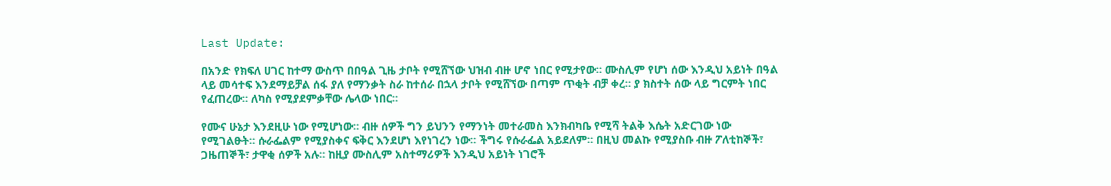Last Update:

በአንድ የክፍለ ሀገር ከተማ ውስጥ በበዓል ጊዜ ታቦት የሚሸኘው ህዝብ ብዙ ሆኖ ነበር የሚታየው። ሙስሊም የሆነ ሰው እንዲህ አይነት በዓል ላይ መሳተፍ እንደማይቻል ሰፋ ያለ የማንቃት ስራ ከተሰራ በኋላ ታቦት የሚሸኘው በጣም ጥቂት ብቻ ቀረ። ያ ክስተት ሰው ላይ ግርምት ነበር የፈጠረው። ለካስ የሚያደምቃቸው ሌላው ነበር።

የሙና ሁኔታ እንደዚሁ ነው የሚሆነው። ብዙ ሰዎች ግን ይህንን የማንነት መተራመስ እንክብካቤ የሚሻ ትልቅ እሴት አድርገው ነው የሚገልፁት። ሱራፌልም የሚያስቀና ፍቅር እንደሆነ እየነገረን ነው። ችግሩ የሱራፌል አይደለም። በዚህ መልኩ የሚያስቡ ብዙ ፖለቲከኞች፣ ጋዜጠኞች፣ ታዋቂ ሰዎች አሉ። ከዚያ ሙስሊም አስተማሪዎች እንዲህ አይነት ነገሮች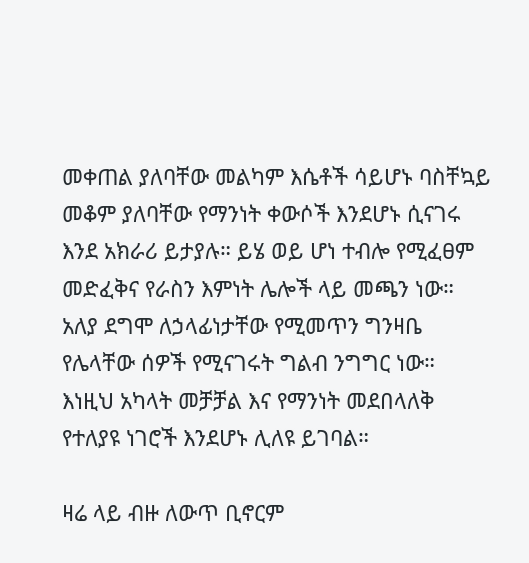መቀጠል ያለባቸው መልካም እሴቶች ሳይሆኑ ባስቸኳይ መቆም ያለባቸው የማንነት ቀውሶች እንደሆኑ ሲናገሩ እንደ አክራሪ ይታያሉ። ይሄ ወይ ሆነ ተብሎ የሚፈፀም መድፈቅና የራስን እምነት ሌሎች ላይ መጫን ነው። አለያ ደግሞ ለኃላፊነታቸው የሚመጥን ግንዛቤ የሌላቸው ሰዎች የሚናገሩት ግልብ ንግግር ነው። እነዚህ አካላት መቻቻል እና የማንነት መደበላለቅ የተለያዩ ነገሮች እንደሆኑ ሊለዩ ይገባል።

ዛሬ ላይ ብዙ ለውጥ ቢኖርም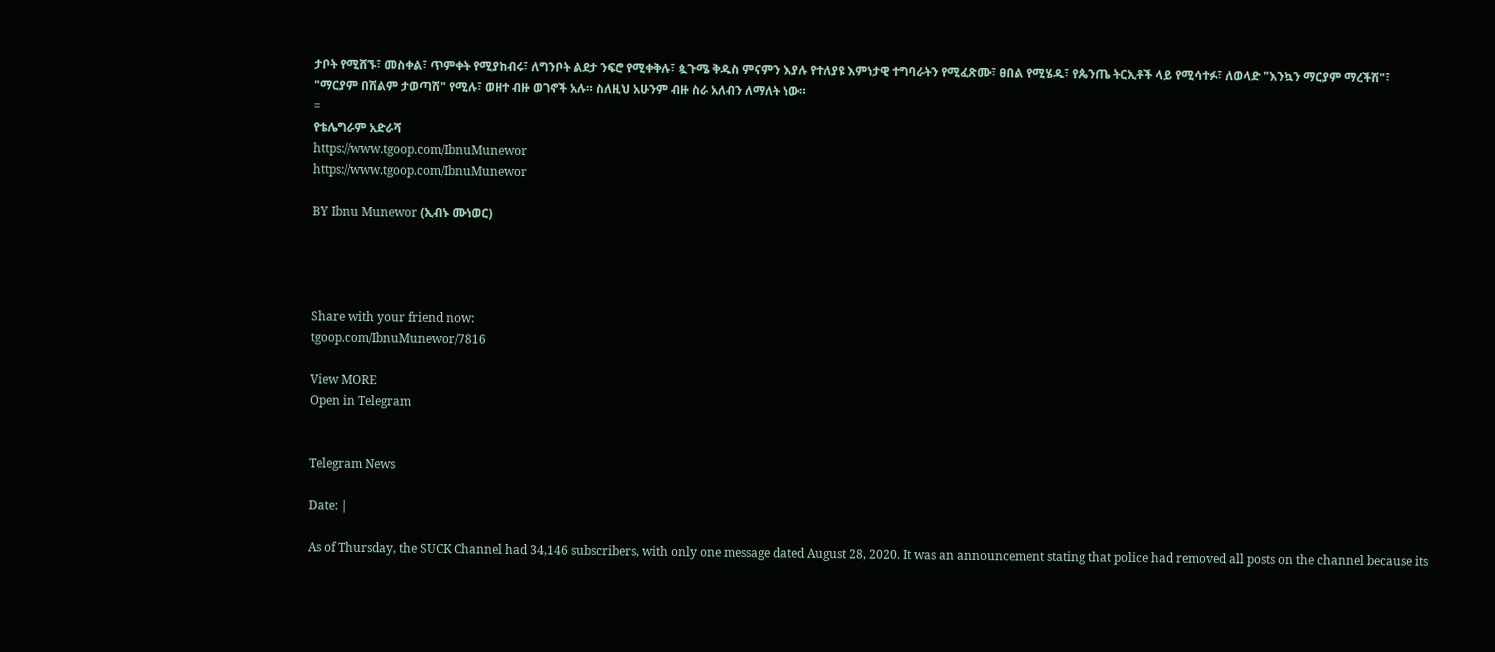ታቦት የሚሸኙ፣ መስቀል፣ ጥምቀት የሚያከብሩ፣ ለግንቦት ልደታ ንፍሮ የሚቀቅሉ፣ ጷጉሜ ቅዱስ ምናምን እያሉ የተለያዩ እምነታዊ ተግባራትን የሚፈጽሙ፣ ፀበል የሚሄዱ፣ የጴንጤ ትርኢቶች ላይ የሚሳተፉ፣ ለወላድ "እንኳን ማርያም ማረችሽ"፣ "ማርያም በሽልም ታወጣሽ" የሚሉ፣ ወዘተ ብዙ ወገኖች አሉ። ስለዚህ አሁንም ብዙ ስራ አለብን ለማለት ነው።
=
የቴሌግራም አድራሻ
https://www.tgoop.com/IbnuMunewor
https://www.tgoop.com/IbnuMunewor

BY Ibnu Munewor (ኢብኑ ሙነወር)




Share with your friend now:
tgoop.com/IbnuMunewor/7816

View MORE
Open in Telegram


Telegram News

Date: |

As of Thursday, the SUCK Channel had 34,146 subscribers, with only one message dated August 28, 2020. It was an announcement stating that police had removed all posts on the channel because its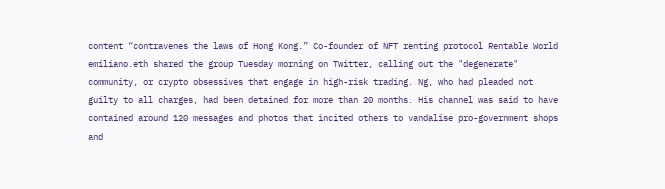content “contravenes the laws of Hong Kong.” Co-founder of NFT renting protocol Rentable World emiliano.eth shared the group Tuesday morning on Twitter, calling out the "degenerate" community, or crypto obsessives that engage in high-risk trading. Ng, who had pleaded not guilty to all charges, had been detained for more than 20 months. His channel was said to have contained around 120 messages and photos that incited others to vandalise pro-government shops and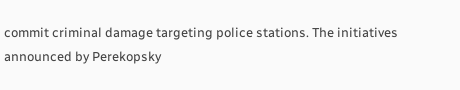commit criminal damage targeting police stations. The initiatives announced by Perekopsky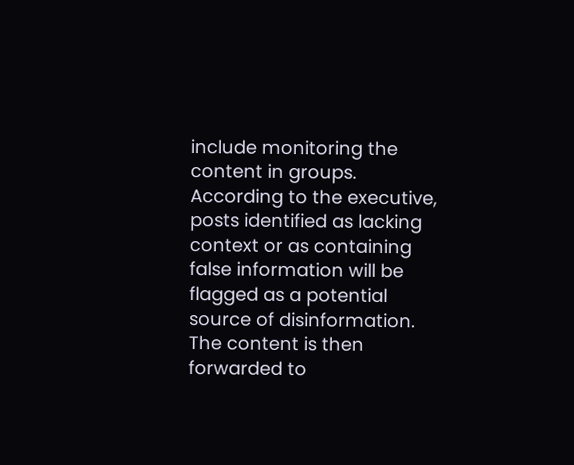include monitoring the content in groups. According to the executive, posts identified as lacking context or as containing false information will be flagged as a potential source of disinformation. The content is then forwarded to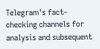Telegram's fact-checking channels for analysis and subsequent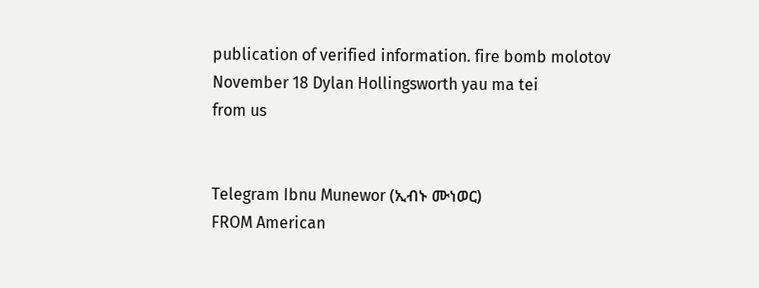publication of verified information. fire bomb molotov November 18 Dylan Hollingsworth yau ma tei
from us


Telegram Ibnu Munewor (ኢብኑ ሙነወር)
FROM American